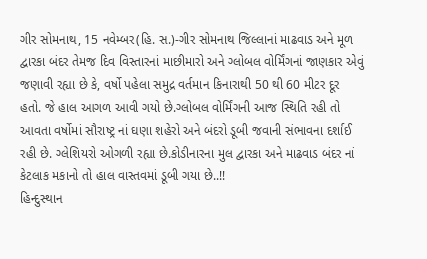ગીર સોમનાથ, 15 નવેમ્બર(હિ. સ.)-ગીર સોમનાથ જિલ્લાનાં માઢવાડ અને મૂળ દ્વારકા બંદર તેમજ દિવ વિસ્તારનાં માછીમારો અને ગ્લોબલ વોર્મિંગનાં જાણકાર એવું જણાવી રહ્યા છે કે, વર્ષો પહેલા સમુદ્ર વર્તમાન કિનારાથી 50 થી 60 મીટર દૂર હતો. જે હાલ આગળ આવી ગયો છે.ગ્લોબલ વોર્મિંગની આજ સ્થિતિ રહી તો આવતા વર્ષોમાં સૌરાષ્ટ્ર નાં ઘણા શહેરો અને બંદરો ડૂબી જવાની સંભાવના દર્શાઈ રહી છે. ગ્લેશિયરો ઓગળી રહ્યા છે.કોડીનારના મુલ દ્વારકા અને માઢવાડ બંદર નાં કેટલાક મકાનો તો હાલ વાસ્તવમાં ડૂબી ગયા છે..!!
હિન્દુસ્થાન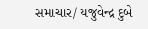સમાચાર/ યજુવેન્દ્ર દુબે